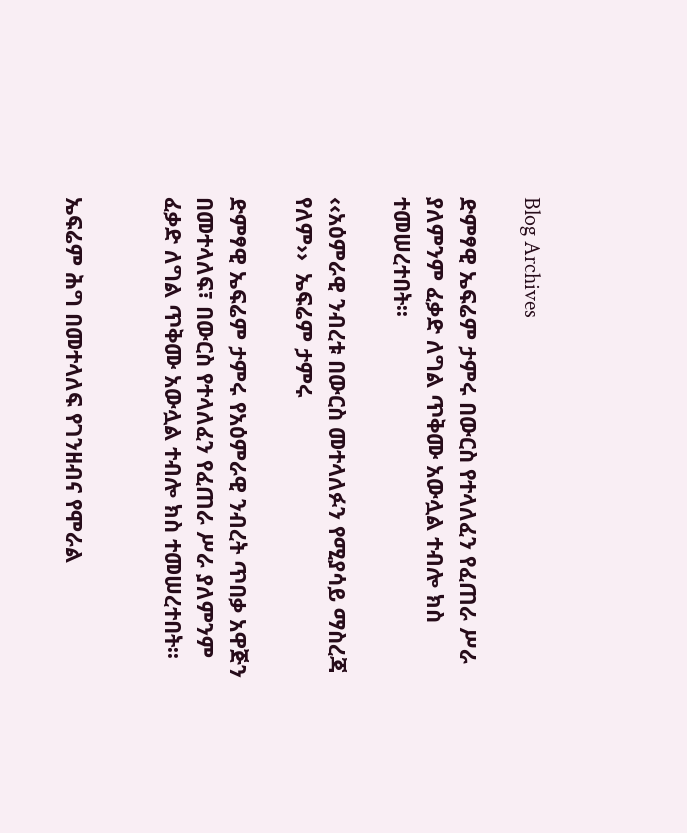Blog Archives

ድምፃዊ ኤፍሬም ታምሩ በውርስ የተላለፈን የፈጠራ ሥራ ያለምንም ፈቃድ ለግል ጥቅሙ አውሏል ተብሎ ክስ ተመሠረተበት፡፡

‹‹አዕምራዊ ንብረቱ በውርስ መተላለፉን የሚያሳይ ማስረጃ የለም››  ኤፍሬም ታምሩ

ድምፃዊ ኤፍሬም ታምሩ የአዕምራዊ ንብረት ጥበቃ አዋጅን በመተላለፍ፣ በውርስ የተላለፈን የፈጠራ ሥራ ያለምንም ፈቃድ ለግል ጥቅሙ አውሏል ተብሎ ክስ ተመሠረተበት፡፡


ኤፍሬም ሕግ በመተላለፍ የገንዘብና የሞራል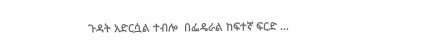ጉዳት አድርሷል ተብሎ  በፌዴራል ከፍተኛ ፍርድ …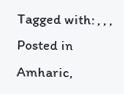Tagged with: , , ,
Posted in Amharic,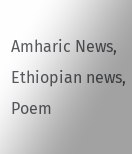Amharic News, Ethiopian news, Poem